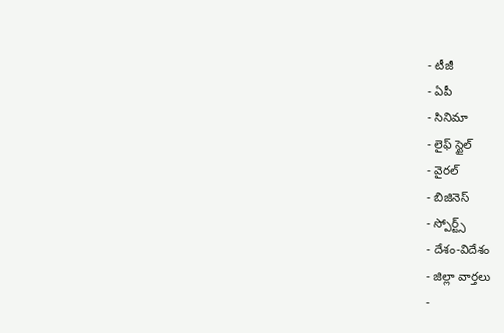- టీజీ
- ఏపీ
- సినిమా
- లైఫ్ స్టైల్
- వైరల్
- బిజినెస్
- స్పోర్ట్స్
- దేశం-విదేశం
- జిల్లా వార్తలు
-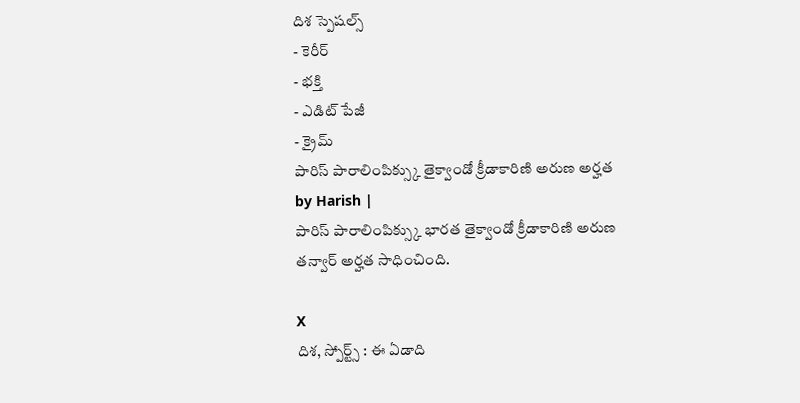దిశ స్పెషల్స్
- కెరీర్
- భక్తి
- ఎడిట్ పేజీ
- క్రైమ్
పారిస్ పారాలింపిక్స్కు తైక్వాండో క్రీడాకారిణి అరుణ అర్హత
by Harish |
పారిస్ పారాలింపిక్స్కు భారత తైక్వాండో క్రీడాకారిణి అరుణ తన్వార్ అర్హత సాధించింది.

X
దిశ, స్పోర్ట్స్ : ఈ ఏడాది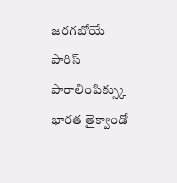జరగబోయే పారిస్ పారాలింపిక్స్కు భారత తైక్వాండో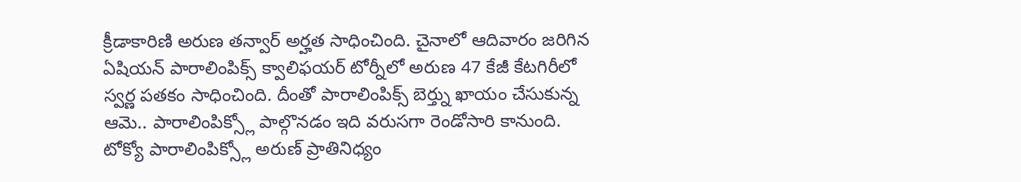క్రీడాకారిణి అరుణ తన్వార్ అర్హత సాధించింది. చైనాలో ఆదివారం జరిగిన ఏషియన్ పారాలింపిక్స్ క్వాలిఫయర్ టోర్నీలో అరుణ 47 కేజీ కేటగిరీలో స్వర్ణ పతకం సాధించింది. దీంతో పారాలింపిక్స్ బెర్త్ను ఖాయం చేసుకున్న ఆమె.. పారాలింపిక్స్లో పాల్గొనడం ఇది వరుసగా రెండోసారి కానుంది. టోక్యో పారాలింపిక్స్లో అరుణ్ ప్రాతినిధ్యం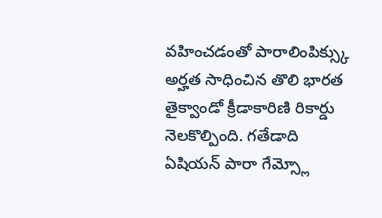వహించడంతో పారాలింపిక్స్కు అర్హత సాధించిన తొలి భారత తైక్వాండో క్రీడాకారిణి రికార్డు నెలకొల్పింది. గతేడాది ఏషియన్ పారా గేమ్స్లో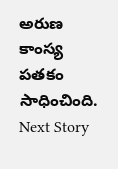అరుణ కాంస్య పతకం సాధించింది.
Next Story